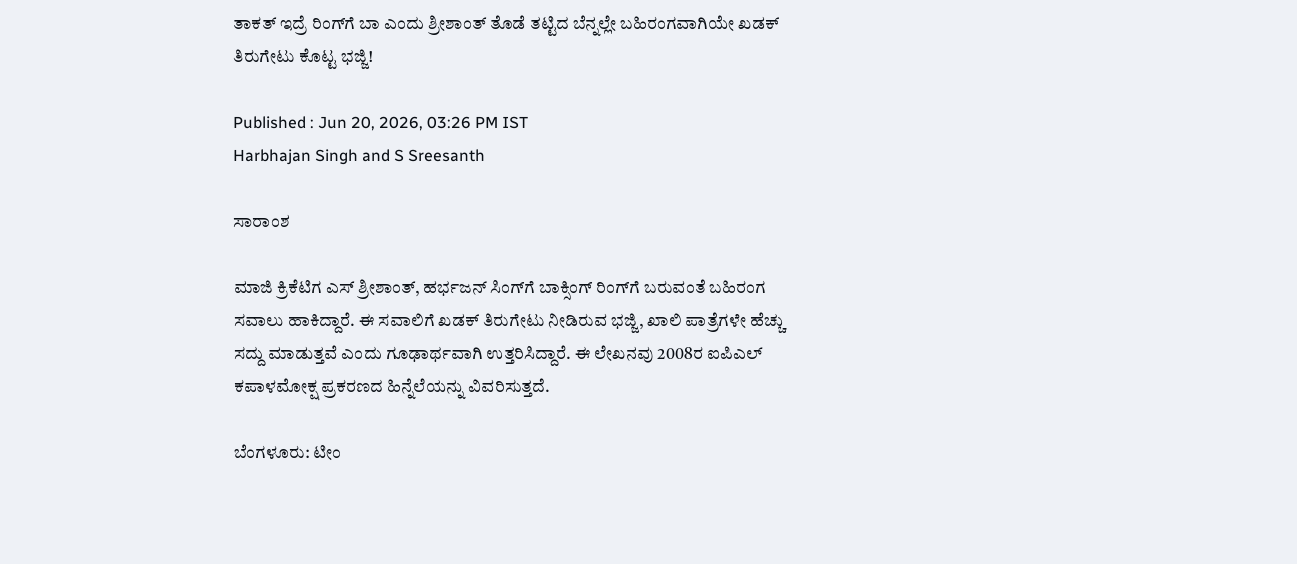ತಾಕತ್ ಇದ್ರೆ ರಿಂಗ್‌ಗೆ ಬಾ ಎಂದು ಶ್ರೀಶಾಂತ್ ತೊಡೆ ತಟ್ಟಿದ ಬೆನ್ನಲ್ಲೇ ಬಹಿರಂಗವಾಗಿಯೇ ಖಡಕ್ ತಿರುಗೇಟು ಕೊಟ್ಟ ಭಜ್ಜಿ!

Published : Jun 20, 2026, 03:26 PM IST
Harbhajan Singh and S Sreesanth

ಸಾರಾಂಶ

ಮಾಜಿ ಕ್ರಿಕೆಟಿಗ ಎಸ್ ಶ್ರೀಶಾಂತ್, ಹರ್ಭಜನ್ ಸಿಂಗ್‌ಗೆ ಬಾಕ್ಸಿಂಗ್ ರಿಂಗ್‌ಗೆ ಬರುವಂತೆ ಬಹಿರಂಗ ಸವಾಲು ಹಾಕಿದ್ದಾರೆ. ಈ ಸವಾಲಿಗೆ ಖಡಕ್ ತಿರುಗೇಟು ನೀಡಿರುವ ಭಜ್ಜಿ, ಖಾಲಿ ಪಾತ್ರೆಗಳೇ ಹೆಚ್ಚು ಸದ್ದು ಮಾಡುತ್ತವೆ ಎಂದು ಗೂಢಾರ್ಥವಾಗಿ ಉತ್ತರಿಸಿದ್ದಾರೆ. ಈ ಲೇಖನವು 2008ರ ಐಪಿಎಲ್ ಕಪಾಳಮೋಕ್ಷ ಪ್ರಕರಣದ ಹಿನ್ನೆಲೆಯನ್ನು ವಿವರಿಸುತ್ತದೆ.

ಬೆಂಗಳೂರು: ಟೀಂ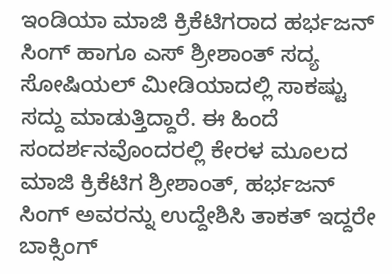ಇಂಡಿಯಾ ಮಾಜಿ ಕ್ರಿಕೆಟಿಗರಾದ ಹರ್ಭಜನ್ ಸಿಂಗ್ ಹಾಗೂ ಎಸ್ ಶ್ರೀಶಾಂತ್ ಸದ್ಯ ಸೋಷಿಯಲ್ ಮೀಡಿಯಾದಲ್ಲಿ ಸಾಕಷ್ಟು ಸದ್ದು ಮಾಡುತ್ತಿದ್ದಾರೆ. ಈ ಹಿಂದೆ ಸಂದರ್ಶನವೊಂದರಲ್ಲಿ ಕೇರಳ ಮೂಲದ ಮಾಜಿ ಕ್ರಿಕೆಟಿಗ ಶ್ರೀಶಾಂತ್, ಹರ್ಭಜನ್ ಸಿಂಗ್‌ ಅವರನ್ನು ಉದ್ದೇಶಿಸಿ ತಾಕತ್ ಇದ್ದರೇ ಬಾಕ್ಸಿಂಗ್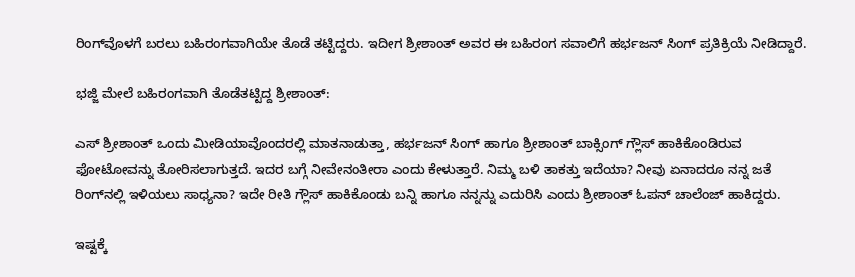ರಿಂಗ್‌ವೊಳಗೆ ಬರಲು ಬಹಿರಂಗವಾಗಿಯೇ ತೊಡೆ ತಟ್ಟಿದ್ದರು. ಇದೀಗ ಶ್ರೀಶಾಂತ್ ಅವರ ಈ ಬಹಿರಂಗ ಸವಾಲಿಗೆ ಹರ್ಭಜನ್ ಸಿಂಗ್ ಪ್ರತಿಕ್ರಿಯೆ ನೀಡಿದ್ದಾರೆ.

ಭಜ್ಜಿ ಮೇಲೆ ಬಹಿರಂಗವಾಗಿ ತೊಡೆತಟ್ಟಿದ್ದ ಶ್ರೀಶಾಂತ್:

ಎಸ್ ಶ್ರೀಶಾಂತ್ ಒಂದು ಮೀಡಿಯಾವೊಂದರಲ್ಲಿ ಮಾತನಾಡುತ್ತಾ, ಹರ್ಭಜನ್ ಸಿಂಗ್ ಹಾಗೂ ಶ್ರೀಶಾಂತ್ ಬಾಕ್ಸಿಂಗ್ ಗ್ಲೌಸ್ ಹಾಕಿಕೊಂಡಿರುವ ಫೋಟೋವನ್ನು ತೋರಿಸಲಾಗುತ್ತದೆ. ಇದರ ಬಗ್ಗೆ ನೀವೇನಂತೀರಾ ಎಂದು ಕೇಳುತ್ತಾರೆ. ನಿಮ್ಮ ಬಳಿ ತಾಕತ್ತು ಇದೆಯಾ? ನೀವು ಏನಾದರೂ ನನ್ನ ಜತೆ ರಿಂಗ್‌ನಲ್ಲಿ ಇಳಿಯಲು ಸಾಧ್ಯನಾ? ಇದೇ ರೀತಿ ಗ್ಲೌಸ್ ಹಾಕಿಕೊಂಡು ಬನ್ನಿ ಹಾಗೂ ನನ್ನನ್ನು ಎದುರಿಸಿ ಎಂದು ಶ್ರೀಶಾಂತ್ ಓಪನ್ ಚಾಲೆಂಜ್ ಹಾಕಿದ್ದರು.

ಇಷ್ಟಕ್ಕೆ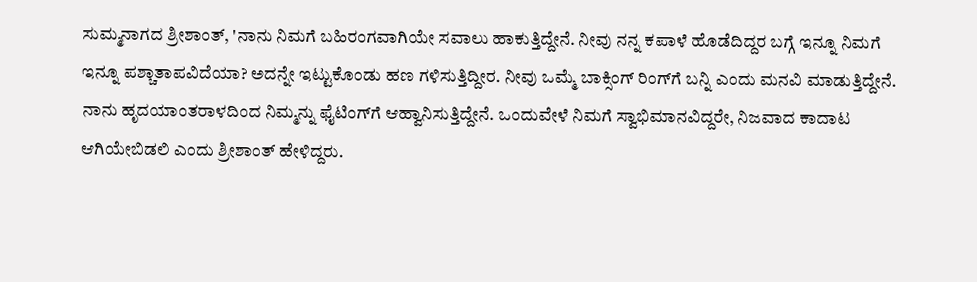ಸುಮ್ಮನಾಗದ ಶ್ರೀಶಾಂತ್, 'ನಾನು ನಿಮಗೆ ಬಹಿರಂಗವಾಗಿಯೇ ಸವಾಲು ಹಾಕುತ್ತಿದ್ದೇನೆ. ನೀವು ನನ್ನ ಕಪಾಳೆ ಹೊಡೆದಿದ್ದರ ಬಗ್ಗೆ ಇನ್ನೂ ನಿಮಗೆ ಇನ್ನೂ ಪಶ್ಚಾತಾಪವಿದೆಯಾ? ಅದನ್ನೇ ಇಟ್ಟುಕೊಂಡು ಹಣ ಗಳಿಸುತ್ತಿದ್ದೀರ. ನೀವು ಒಮ್ಮೆ ಬಾಕ್ಸಿಂಗ್ ರಿಂಗ್‌ಗೆ ಬನ್ನಿ ಎಂದು ಮನವಿ ಮಾಡುತ್ತಿದ್ದೇನೆ. ನಾನು ಹೃದಯಾಂತರಾಳದಿಂದ ನಿಮ್ಮನ್ನು ಫೈಟಿಂಗ್‌ಗೆ ಆಹ್ವಾನಿಸುತ್ತಿದ್ದೇನೆ. ಒಂದುವೇಳೆ ನಿಮಗೆ ಸ್ವಾಭಿಮಾನವಿದ್ದರೇ, ನಿಜವಾದ ಕಾದಾಟ ಆಗಿಯೇಬಿಡಲಿ ಎಂದು ಶ್ರೀಶಾಂತ್‌ ಹೇಳಿದ್ದರು.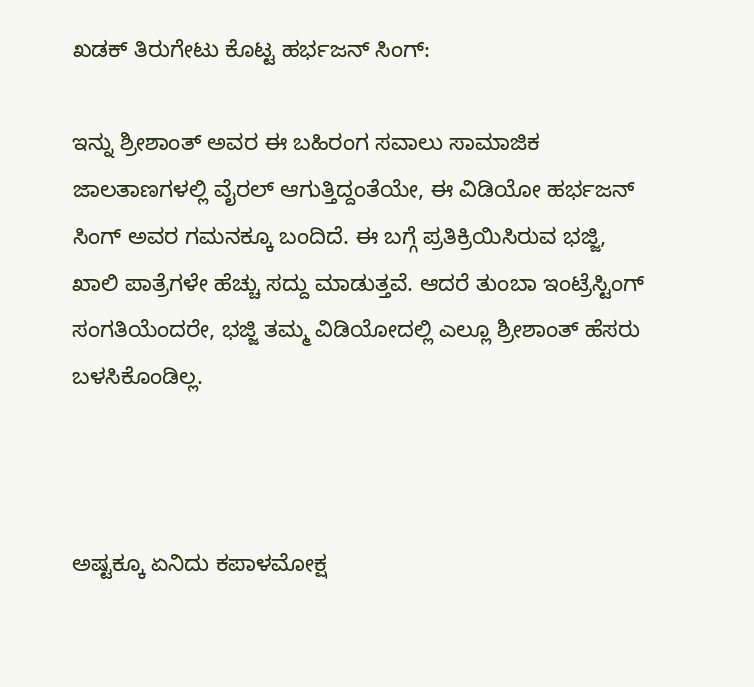ಖಡಕ್ ತಿರುಗೇಟು ಕೊಟ್ಟ ಹರ್ಭಜನ್ ಸಿಂಗ್:

ಇನ್ನು ಶ್ರೀಶಾಂತ್ ಅವರ ಈ ಬಹಿರಂಗ ಸವಾಲು ಸಾಮಾಜಿಕ ಜಾಲತಾಣಗಳಲ್ಲಿ ವೈರಲ್ ಆಗುತ್ತಿದ್ದಂತೆಯೇ, ಈ ವಿಡಿಯೋ ಹರ್ಭಜನ್ ಸಿಂಗ್ ಅವರ ಗಮನಕ್ಕೂ ಬಂದಿದೆ. ಈ ಬಗ್ಗೆ ಪ್ರತಿಕ್ರಿಯಿಸಿರುವ ಭಜ್ಜಿ, ಖಾಲಿ ಪಾತ್ರೆಗಳೇ ಹೆಚ್ಚು ಸದ್ದು ಮಾಡುತ್ತವೆ. ಆದರೆ ತುಂಬಾ ಇಂಟ್ರೆಸ್ಟಿಂಗ್ ಸಂಗತಿಯೆಂದರೇ, ಭಜ್ಜಿ ತಮ್ಮ ವಿಡಿಯೋದಲ್ಲಿ ಎಲ್ಲೂ ಶ್ರೀಶಾಂತ್ ಹೆಸರು ಬಳಸಿಕೊಂಡಿಲ್ಲ.



ಅಷ್ಟಕ್ಕೂ ಏನಿದು ಕಪಾಳಮೋಕ್ಷ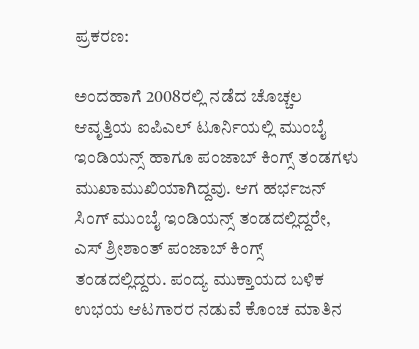ಪ್ರಕರಣ:

ಅಂದಹಾಗೆ 2008ರಲ್ಲಿ ನಡೆದ ಚೊಚ್ಚಲ ಆವೃತ್ತಿಯ ಐಪಿಎಲ್ ಟೂರ್ನಿಯಲ್ಲಿ ಮುಂಬೈ ಇಂಡಿಯನ್ಸ್ ಹಾಗೂ ಪಂಜಾಬ್ ಕಿಂಗ್ಸ್ ತಂಡಗಳು ಮುಖಾಮುಖಿಯಾಗಿದ್ದವು. ಆಗ ಹರ್ಭಜನ್ ಸಿಂಗ್ ಮುಂಬೈ ಇಂಡಿಯನ್ಸ್ ತಂಡದಲ್ಲಿದ್ದರೇ, ಎಸ್ ಶ್ರೀಶಾಂತ್ ಪಂಜಾಬ್ ಕಿಂಗ್ಸ್ ತಂಡದಲ್ಲಿದ್ದರು. ಪಂದ್ಯ ಮುಕ್ತಾಯದ ಬಳಿಕ ಉಭಯ ಆಟಗಾರರ ನಡುವೆ ಕೊಂಚ ಮಾತಿನ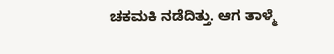ಚಕಮಕಿ ನಡೆದಿತ್ತು. ಆಗ ತಾಳ್ಮೆ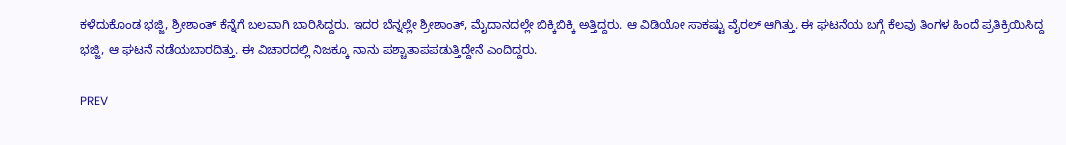ಕಳೆದುಕೊಂಡ ಭಜ್ಜಿ, ಶ್ರೀಶಾಂತ್ ಕೆನ್ನೆಗೆ ಬಲವಾಗಿ ಬಾರಿಸಿದ್ದರು. ಇದರ ಬೆನ್ನಲ್ಲೇ ಶ್ರೀಶಾಂತ್, ಮೈದಾನದಲ್ಲೇ ಬಿಕ್ಕಿಬಿಕ್ಕಿ ಅತ್ತಿದ್ದರು. ಆ ವಿಡಿಯೋ ಸಾಕಷ್ಟು ವೈರಲ್ ಆಗಿತ್ತು. ಈ ಘಟನೆಯ ಬಗ್ಗೆ ಕೆಲವು ತಿಂಗಳ ಹಿಂದೆ ಪ್ರತಿಕ್ರಿಯಿಸಿದ್ದ ಭಜ್ಜಿ, ಆ ಘಟನೆ ನಡೆಯಬಾರದಿತ್ತು. ಈ ವಿಚಾರದಲ್ಲಿ ನಿಜಕ್ಕೂ ನಾನು ಪಶ್ಚಾತಾಪಪಡುತ್ತಿದ್ದೇನೆ ಎಂದಿದ್ದರು.

PREV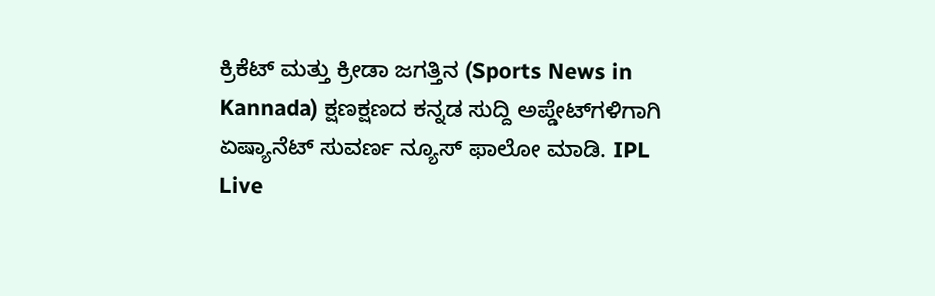ಕ್ರಿಕೆಟ್ ಮತ್ತು ಕ್ರೀಡಾ ಜಗತ್ತಿನ (Sports News in Kannada) ಕ್ಷಣಕ್ಷಣದ ಕನ್ನಡ ಸುದ್ದಿ ಅಪ್ಡೇಟ್‌ಗಳಿಗಾಗಿ ಏಷ್ಯಾನೆಟ್ ಸುವರ್ಣ ನ್ಯೂಸ್‌ ಫಾಲೋ ಮಾಡಿ. IPL Live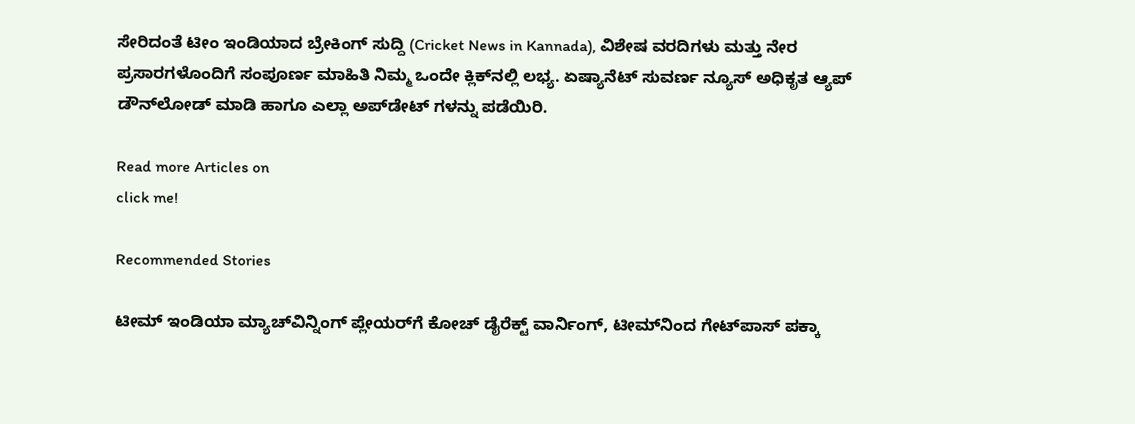ಸೇರಿದಂತೆ ಟೀಂ ಇಂಡಿಯಾದ ಬ್ರೇಕಿಂಗ್ ಸುದ್ದಿ (Cricket News in Kannada), ವಿಶೇಷ ವರದಿಗಳು ಮತ್ತು ನೇರ ಪ್ರಸಾರಗಳೊಂದಿಗೆ ಸಂಪೂರ್ಣ ಮಾಹಿತಿ ನಿಮ್ಮ ಒಂದೇ ಕ್ಲಿಕ್‌ನಲ್ಲಿ ಲಭ್ಯ. ಏಷ್ಯಾನೆಟ್ ಸುವರ್ಣ ನ್ಯೂಸ್ ಅಧಿಕೃತ ಆ್ಯಪ್ ಡೌನ್‌ಲೋಡ್ ಮಾಡಿ ಹಾಗೂ ಎಲ್ಲಾ ಅಪ್‌ಡೇಟ್ ಗಳನ್ನು ಪಡೆಯಿರಿ.

Read more Articles on
click me!

Recommended Stories

ಟೀಮ್‌ ಇಂಡಿಯಾ ಮ್ಯಾಚ್‌ವಿನ್ನಿಂಗ್‌ ಪ್ಲೇಯರ್‌ಗೆ ಕೋಚ್‌ ಡೈರೆಕ್ಟ್‌ ವಾರ್ನಿಂಗ್‌, ಟೀಮ್‌ನಿಂದ ಗೇಟ್‌ಪಾಸ್‌ ಪಕ್ಕಾ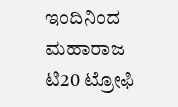ಇಂದಿನಿಂದ ಮಹಾರಾಜ ಟಿ20 ಟ್ರೋಫಿ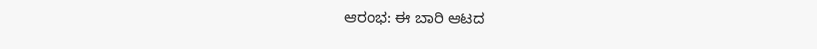ಆರಂಭ: ಈ ಬಾರಿ ಆಟದ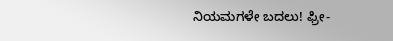ನಿಯಮಗಳೇ ಬದಲು! ಫ್ರೀ-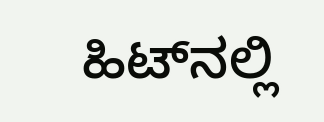ಹಿಟ್‌ನಲ್ಲಿ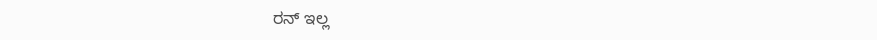ರನ್ ಇಲ್ಲ